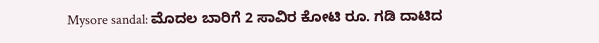Mysore sandal: ಮೊದಲ ಬಾರಿಗೆ 2 ಸಾವಿರ ಕೋಟಿ ರೂ. ಗಡಿ ದಾಟಿದ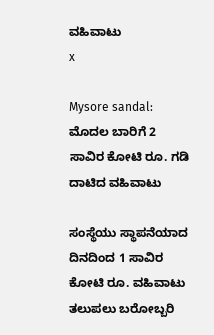ವಹಿವಾಟು
x

Mysore sandal: ಮೊದಲ ಬಾರಿಗೆ 2 ಸಾವಿರ ಕೋಟಿ ರೂ. ಗಡಿ ದಾಟಿದ ವಹಿವಾಟು

ಸಂಸ್ಥೆಯು ಸ್ಥಾಪನೆಯಾದ ದಿನದಿಂದ 1 ಸಾವಿರ ಕೋಟಿ ರೂ. ವಹಿವಾಟು ತಲುಪಲು ಬರೋಬ್ಬರಿ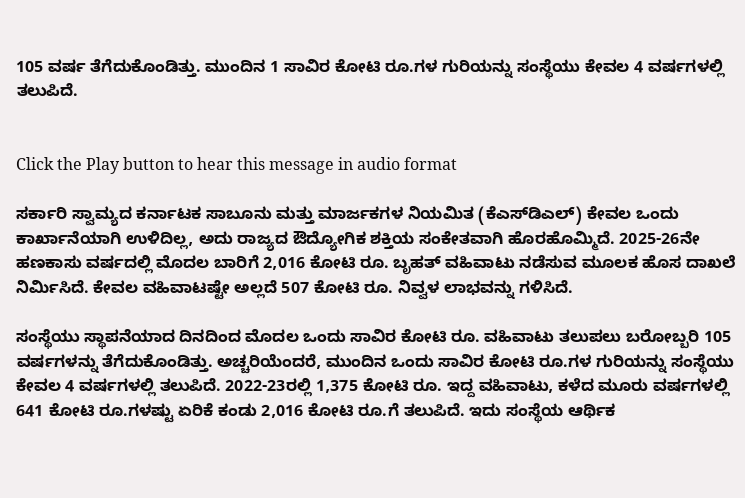105 ವರ್ಷ ತೆಗೆದುಕೊಂಡಿತ್ತು. ಮುಂದಿನ 1 ಸಾವಿರ ಕೋಟಿ ರೂ.ಗಳ ಗುರಿಯನ್ನು ಸಂಸ್ಥೆಯು ಕೇವಲ 4 ವರ್ಷಗಳಲ್ಲಿ ತಲುಪಿದೆ.


Click the Play button to hear this message in audio format

ಸರ್ಕಾರಿ ಸ್ವಾಮ್ಯದ ಕರ್ನಾಟಕ ಸಾಬೂನು ಮತ್ತು ಮಾರ್ಜಕಗಳ ನಿಯಮಿತ (ಕೆಎಸ್‌ಡಿಎಲ್‌) ಕೇವಲ ಒಂದು ಕಾರ್ಖಾನೆಯಾಗಿ ಉಳಿದಿಲ್ಲ, ಅದು ರಾಜ್ಯದ ಔದ್ಯೋಗಿಕ ಶಕ್ತಿಯ ಸಂಕೇತವಾಗಿ ಹೊರಹೊಮ್ಮಿದೆ. 2025-26ನೇ ಹಣಕಾಸು ವರ್ಷದಲ್ಲಿ ಮೊದಲ ಬಾರಿಗೆ 2,016 ಕೋಟಿ ರೂ. ಬೃಹತ್ ವಹಿವಾಟು ನಡೆಸುವ ಮೂಲಕ ಹೊಸ ದಾಖಲೆ ನಿರ್ಮಿಸಿದೆ. ಕೇವಲ ವಹಿವಾಟಷ್ಟೇ ಅಲ್ಲದೆ 507 ಕೋಟಿ ರೂ. ನಿವ್ವಳ ಲಾಭವನ್ನು ಗಳಿಸಿದೆ.

ಸಂಸ್ಥೆಯು ಸ್ಥಾಪನೆಯಾದ ದಿನದಿಂದ ಮೊದಲ ಒಂದು ಸಾವಿರ ಕೋಟಿ ರೂ. ವಹಿವಾಟು ತಲುಪಲು ಬರೋಬ್ಬರಿ 105 ವರ್ಷಗಳನ್ನು ತೆಗೆದುಕೊಂಡಿತ್ತು. ಅಚ್ಚರಿಯೆಂದರೆ, ಮುಂದಿನ ಒಂದು ಸಾವಿರ ಕೋಟಿ ರೂ.ಗಳ ಗುರಿಯನ್ನು ಸಂಸ್ಥೆಯು ಕೇವಲ 4 ವರ್ಷಗಳಲ್ಲಿ ತಲುಪಿದೆ. 2022-23ರಲ್ಲಿ 1,375 ಕೋಟಿ ರೂ. ಇದ್ದ ವಹಿವಾಟು, ಕಳೆದ ಮೂರು ವರ್ಷಗಳಲ್ಲಿ 641 ಕೋಟಿ ರೂ.ಗಳಷ್ಟು ಏರಿಕೆ ಕಂಡು 2,016 ಕೋಟಿ ರೂ.ಗೆ ತಲುಪಿದೆ. ಇದು ಸಂಸ್ಥೆಯ ಆರ್ಥಿಕ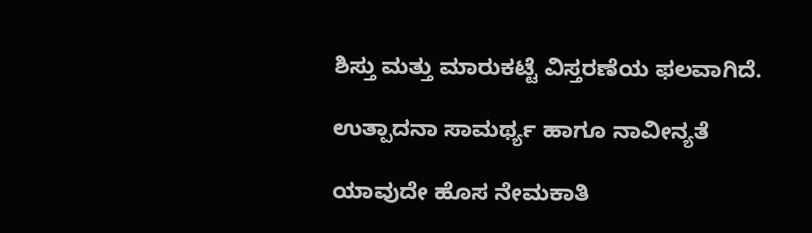ಶಿಸ್ತು ಮತ್ತು ಮಾರುಕಟ್ಟೆ ವಿಸ್ತರಣೆಯ ಫಲವಾಗಿದೆ.

ಉತ್ಪಾದನಾ ಸಾಮರ್ಥ್ಯ ಹಾಗೂ ನಾವೀನ್ಯತೆ

ಯಾವುದೇ ಹೊಸ ನೇಮಕಾತಿ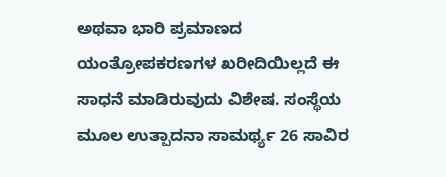ಅಥವಾ ಭಾರಿ ಪ್ರಮಾಣದ ಯಂತ್ರೋಪಕರಣಗಳ ಖರೀದಿಯಿಲ್ಲದೆ ಈ ಸಾಧನೆ ಮಾಡಿರುವುದು ವಿಶೇಷ. ಸಂಸ್ಥೆಯ ಮೂಲ ಉತ್ಪಾದನಾ ಸಾಮರ್ಥ್ಯ 26 ಸಾವಿರ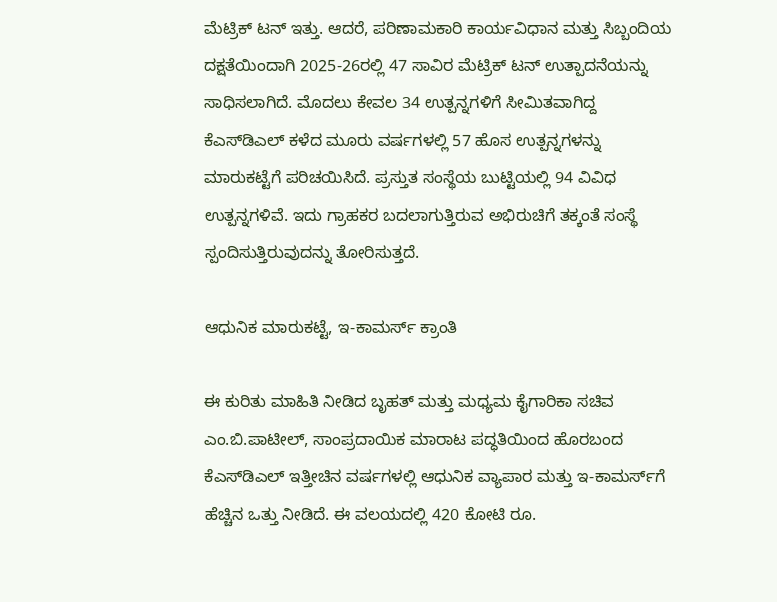ಮೆಟ್ರಿಕ್ ಟನ್ ಇತ್ತು. ಆದರೆ, ಪರಿಣಾಮಕಾರಿ ಕಾರ್ಯವಿಧಾನ ಮತ್ತು ಸಿಬ್ಬಂದಿಯ ದಕ್ಷತೆಯಿಂದಾಗಿ 2025-26ರಲ್ಲಿ 47 ಸಾವಿರ ಮೆಟ್ರಿಕ್ ಟನ್ ಉತ್ಪಾದನೆಯನ್ನು ಸಾಧಿಸಲಾಗಿದೆ. ಮೊದಲು ಕೇವಲ 34 ಉತ್ಪನ್ನಗಳಿಗೆ ಸೀಮಿತವಾಗಿದ್ದ ಕೆಎಸ್‌ಡಿಎಲ್ ಕಳೆದ ಮೂರು ವರ್ಷಗಳಲ್ಲಿ 57 ಹೊಸ ಉತ್ಪನ್ನಗಳನ್ನು ಮಾರುಕಟ್ಟೆಗೆ ಪರಿಚಯಿಸಿದೆ. ಪ್ರಸ್ತುತ ಸಂಸ್ಥೆಯ ಬುಟ್ಟಿಯಲ್ಲಿ 94 ವಿವಿಧ ಉತ್ಪನ್ನಗಳಿವೆ. ಇದು ಗ್ರಾಹಕರ ಬದಲಾಗುತ್ತಿರುವ ಅಭಿರುಚಿಗೆ ತಕ್ಕಂತೆ ಸಂಸ್ಥೆ ಸ್ಪಂದಿಸುತ್ತಿರುವುದನ್ನು ತೋರಿಸುತ್ತದೆ.

ಆಧುನಿಕ ಮಾರುಕಟ್ಟೆ, ಇ-ಕಾಮರ್ಸ್ ಕ್ರಾಂತಿ

ಈ ಕುರಿತು ಮಾಹಿತಿ ನೀಡಿದ ಬೃಹತ್‌ ಮತ್ತು ಮಧ್ಯಮ ಕೈಗಾರಿಕಾ ಸಚಿವ ಎಂ.ಬಿ.ಪಾಟೀಲ್‌, ಸಾಂಪ್ರದಾಯಿಕ ಮಾರಾಟ ಪದ್ಧತಿಯಿಂದ ಹೊರಬಂದ ಕೆಎಸ್‌ಡಿಎಲ್ ಇತ್ತೀಚಿನ ವರ್ಷಗಳಲ್ಲಿ ಆಧುನಿಕ ವ್ಯಾಪಾರ ಮತ್ತು ಇ-ಕಾಮರ್ಸ್‌ಗೆ ಹೆಚ್ಚಿನ ಒತ್ತು ನೀಡಿದೆ. ಈ ವಲಯದಲ್ಲಿ 420 ಕೋಟಿ ರೂ.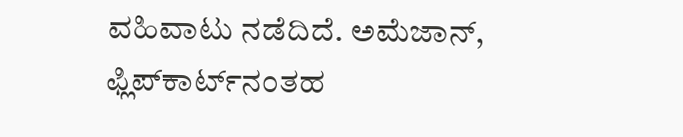ವಹಿವಾಟು ನಡೆದಿದೆ. ಅಮೆಜಾನ್, ಫ್ಲಿಪ್‌ಕಾರ್ಟ್‌ನಂತಹ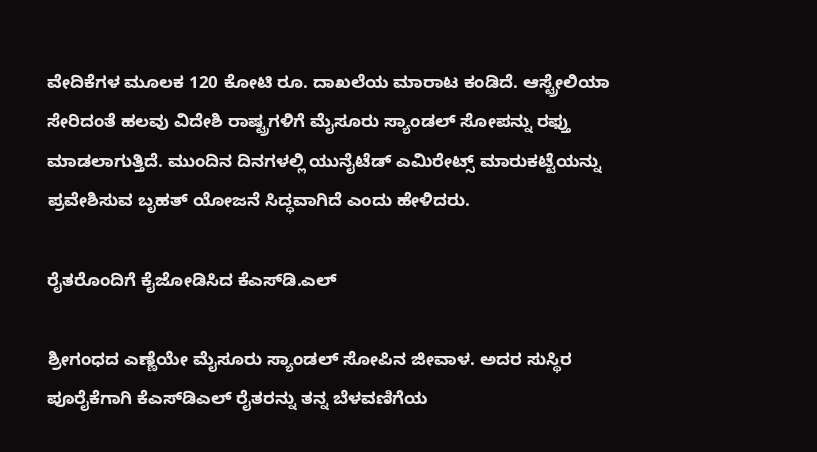ವೇದಿಕೆಗಳ ಮೂಲಕ 120 ಕೋಟಿ ರೂ. ದಾಖಲೆಯ ಮಾರಾಟ ಕಂಡಿದೆ. ಆಸ್ಟ್ರೇಲಿಯಾ ಸೇರಿದಂತೆ ಹಲವು ವಿದೇಶಿ ರಾಷ್ಟ್ರಗಳಿಗೆ ಮೈಸೂರು ಸ್ಯಾಂಡಲ್ ಸೋಪನ್ನು ರಫ್ತು ಮಾಡಲಾಗುತ್ತಿದೆ. ಮುಂದಿನ ದಿನಗಳಲ್ಲಿ ಯುನೈಟೆಡ್ ಎಮಿರೇಟ್ಸ್ ಮಾರುಕಟ್ಟೆಯನ್ನು ಪ್ರವೇಶಿಸುವ ಬೃಹತ್ ಯೋಜನೆ ಸಿದ್ಧವಾಗಿದೆ ಎಂದು ಹೇಳಿದರು.

ರೈತರೊಂದಿಗೆ ಕೈಜೋಡಿಸಿದ ಕೆಎಸ್‌ಡಿ.ಎಲ್

ಶ್ರೀಗಂಧದ ಎಣ್ಣೆಯೇ ಮೈಸೂರು ಸ್ಯಾಂಡಲ್ ಸೋಪಿನ ಜೀವಾಳ. ಅದರ ಸುಸ್ಥಿರ ಪೂರೈಕೆಗಾಗಿ ಕೆಎಸ್‌ಡಿಎಲ್ ರೈತರನ್ನು ತನ್ನ ಬೆಳವಣಿಗೆಯ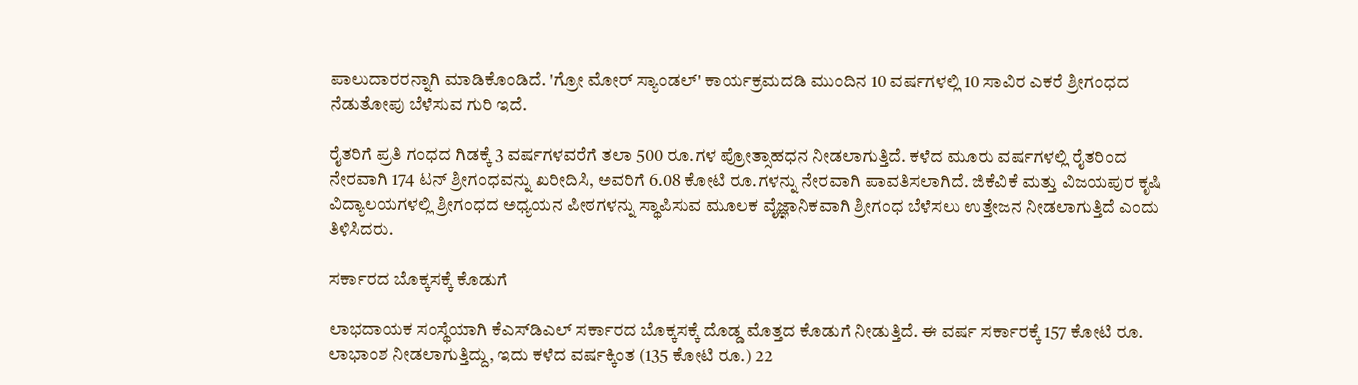ಪಾಲುದಾರರನ್ನಾಗಿ ಮಾಡಿಕೊಂಡಿದೆ. 'ಗ್ರೋ ಮೋರ್ ಸ್ಯಾಂಡಲ್' ಕಾರ್ಯಕ್ರಮದಡಿ ಮುಂದಿನ 10 ವರ್ಷಗಳಲ್ಲಿ 10 ಸಾವಿರ ಎಕರೆ ಶ್ರೀಗಂಧದ ನೆಡುತೋಪು ಬೆಳೆಸುವ ಗುರಿ ಇದೆ.

ರೈತರಿಗೆ ಪ್ರತಿ ಗಂಧದ ಗಿಡಕ್ಕೆ 3 ವರ್ಷಗಳವರೆಗೆ ತಲಾ 500 ರೂ.ಗಳ ಪ್ರೋತ್ಸಾಹಧನ ನೀಡಲಾಗುತ್ತಿದೆ. ಕಳೆದ ಮೂರು ವರ್ಷಗಳಲ್ಲಿ ರೈತರಿಂದ ನೇರವಾಗಿ 174 ಟನ್ ಶ್ರೀಗಂಧವನ್ನು ಖರೀದಿಸಿ, ಅವರಿಗೆ 6.08 ಕೋಟಿ ರೂ.ಗಳನ್ನು ನೇರವಾಗಿ ಪಾವತಿಸಲಾಗಿದೆ. ಜಿಕೆವಿಕೆ ಮತ್ತು ವಿಜಯಪುರ ಕೃಷಿ ವಿದ್ಯಾಲಯಗಳಲ್ಲಿ ಶ್ರೀಗಂಧದ ಅಧ್ಯಯನ ಪೀಠಗಳನ್ನು ಸ್ಥಾಪಿಸುವ ಮೂಲಕ ವೈಜ್ಞಾನಿಕವಾಗಿ ಶ್ರೀಗಂಧ ಬೆಳೆಸಲು ಉತ್ತೇಜನ ನೀಡಲಾಗುತ್ತಿದೆ ಎಂದು ತಿಳಿಸಿದರು.

ಸರ್ಕಾರದ ಬೊಕ್ಕಸಕ್ಕೆ ಕೊಡುಗೆ

ಲಾಭದಾಯಕ ಸಂಸ್ಥೆಯಾಗಿ ಕೆಎಸ್‌ಡಿಎಲ್ ಸರ್ಕಾರದ ಬೊಕ್ಕಸಕ್ಕೆ ದೊಡ್ಡ ಮೊತ್ತದ ಕೊಡುಗೆ ನೀಡುತ್ತಿದೆ. ಈ ವರ್ಷ ಸರ್ಕಾರಕ್ಕೆ 157 ಕೋಟಿ ರೂ. ಲಾಭಾಂಶ ನೀಡಲಾಗುತ್ತಿದ್ದು, ಇದು ಕಳೆದ ವರ್ಷಕ್ಕಿಂತ (135 ಕೋಟಿ ರೂ.) 22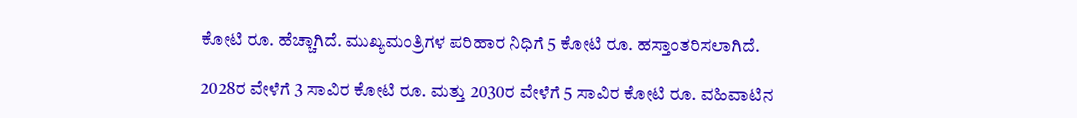ಕೋಟಿ ರೂ. ಹೆಚ್ಚಾಗಿದೆ. ಮುಖ್ಯಮಂತ್ರಿಗಳ ಪರಿಹಾರ ನಿಧಿಗೆ 5 ಕೋಟಿ ರೂ. ಹಸ್ತಾಂತರಿಸಲಾಗಿದೆ.

2028ರ ವೇಳೆಗೆ 3 ಸಾವಿರ ಕೋಟಿ ರೂ. ಮತ್ತು 2030ರ ವೇಳೆಗೆ 5 ಸಾವಿರ ಕೋಟಿ ರೂ. ವಹಿವಾಟಿನ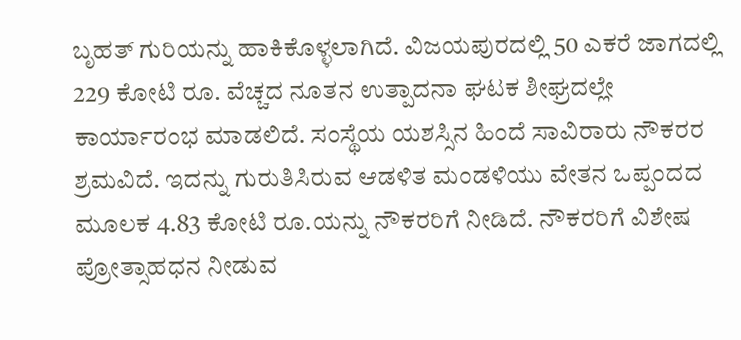ಬೃಹತ್ ಗುರಿಯನ್ನು ಹಾಕಿಕೊಳ್ಳಲಾಗಿದೆ. ವಿಜಯಪುರದಲ್ಲಿ 50 ಎಕರೆ ಜಾಗದಲ್ಲಿ 229 ಕೋಟಿ ರೂ. ವೆಚ್ಚದ ನೂತನ ಉತ್ಪಾದನಾ ಘಟಕ ಶೀಘ್ರದಲ್ಲೇ ಕಾರ್ಯಾರಂಭ ಮಾಡಲಿದೆ. ಸಂಸ್ಥೆಯ ಯಶಸ್ಸಿನ ಹಿಂದೆ ಸಾವಿರಾರು ನೌಕರರ ಶ್ರಮವಿದೆ. ಇದನ್ನು ಗುರುತಿಸಿರುವ ಆಡಳಿತ ಮಂಡಳಿಯು ವೇತನ ಒಪ್ಪಂದದ ಮೂಲಕ 4.83 ಕೋಟಿ ರೂ.ಯನ್ನು ನೌಕರರಿಗೆ ನೀಡಿದೆ. ನೌಕರರಿಗೆ ವಿಶೇಷ ಪ್ರೋತ್ಸಾಹಧನ ನೀಡುವ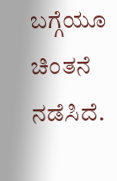ಬಗ್ಗೆಯೂ ಚಿಂತನೆ ನಡೆಸಿದೆ.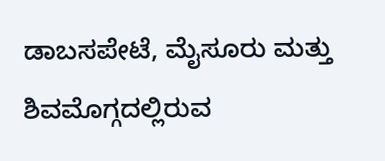ಡಾಬಸಪೇಟೆ, ಮೈಸೂರು ಮತ್ತು ಶಿವಮೊಗ್ಗದಲ್ಲಿರುವ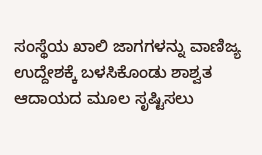ಸಂಸ್ಥೆಯ ಖಾಲಿ ಜಾಗಗಳನ್ನು ವಾಣಿಜ್ಯ ಉದ್ದೇಶಕ್ಕೆ ಬಳಸಿಕೊಂಡು ಶಾಶ್ವತ ಆದಾಯದ ಮೂಲ ಸೃಷ್ಟಿಸಲು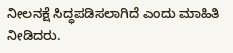ನೀಲನಕ್ಷೆ ಸಿದ್ಧಪಡಿಸಲಾಗಿದೆ ಎಂದು ಮಾಹಿತಿ ನೀಡಿದರು.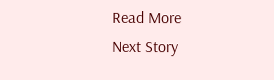Read More
Next Story